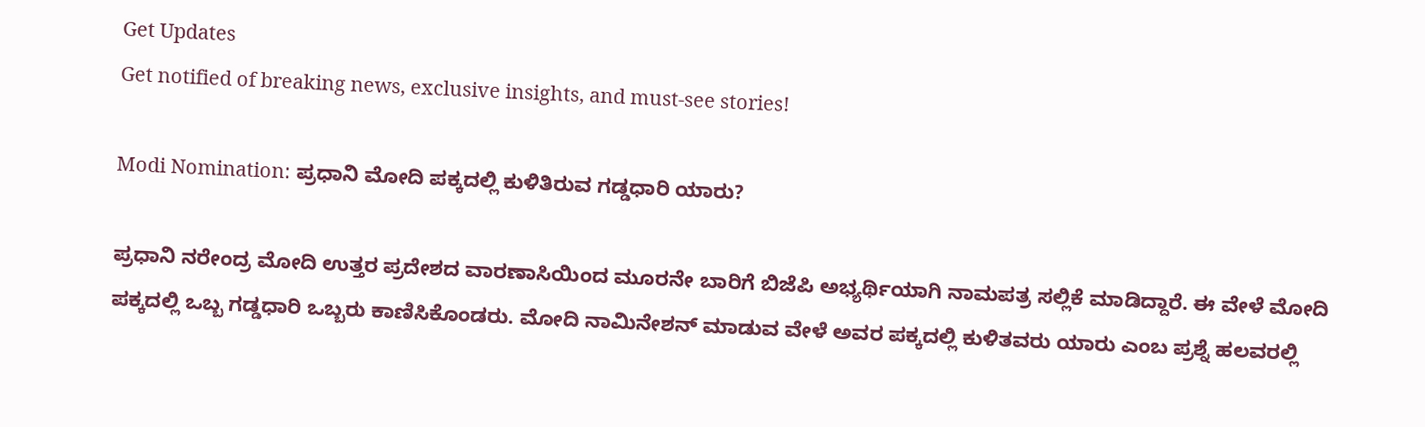Get Updates
Get notified of breaking news, exclusive insights, and must-see stories!

Modi Nomination: ಪ್ರಧಾನಿ ಮೋದಿ ಪಕ್ಕದಲ್ಲಿ ಕುಳಿತಿರುವ ಗಡ್ಡಧಾರಿ ಯಾರು?

ಪ್ರಧಾನಿ ನರೇಂದ್ರ ಮೋದಿ ಉತ್ತರ ಪ್ರದೇಶದ ವಾರಣಾಸಿಯಿಂದ ಮೂರನೇ ಬಾರಿಗೆ ಬಿಜೆಪಿ ಅಭ್ಯರ್ಥಿಯಾಗಿ ನಾಮಪತ್ರ ಸಲ್ಲಿಕೆ ಮಾಡಿದ್ದಾರೆ. ಈ ವೇಳೆ ಮೋದಿ ಪಕ್ಕದಲ್ಲಿ ಒಬ್ಬ ಗಡ್ಡಧಾರಿ ಒಬ್ಬರು ಕಾಣಿಸಿಕೊಂಡರು. ಮೋದಿ ನಾಮಿನೇಶನ್‌ ಮಾಡುವ ವೇಳೆ ಅವರ ಪಕ್ಕದಲ್ಲಿ ಕುಳಿತವರು ಯಾರು ಎಂಬ ಪ್ರಶ್ನೆ ಹಲವರಲ್ಲಿ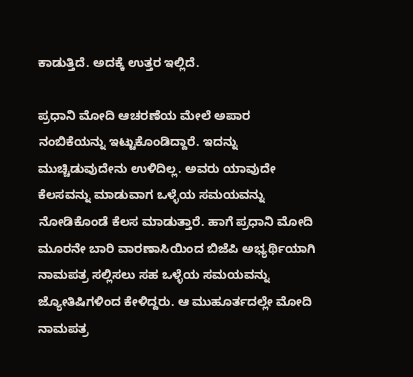ಕಾಡುತ್ತಿದೆ. ಅದಕ್ಕೆ ಉತ್ತರ ಇಲ್ಲಿದೆ.

ಪ್ರಧಾನಿ ಮೋದಿ ಆಚರಣೆಯ ಮೇಲೆ ಅಪಾರ ನಂಬಿಕೆಯನ್ನು ಇಟ್ಟುಕೊಂಡಿದ್ದಾರೆ. ಇದನ್ನು ಮುಚ್ಚಿಡುವುದೇನು ಉಳಿದಿಲ್ಲ. ಅವರು ಯಾವುದೇ ಕೆಲಸವನ್ನು ಮಾಡುವಾಗ ಒಳ್ಳೆಯ ಸಮಯವನ್ನು ನೋಡಿಕೊಂಡೆ ಕೆಲಸ ಮಾಡುತ್ತಾರೆ. ಹಾಗೆ ಪ್ರಧಾನಿ ಮೋದಿ ಮೂರನೇ ಬಾರಿ ವಾರಣಾಸಿಯಿಂದ ಬಿಜೆಪಿ ಅಭ್ಯರ್ಥಿಯಾಗಿ ನಾಮಪತ್ರ ಸಲ್ಲಿಸಲು ಸಹ ಒಳ್ಳೆಯ ಸಮಯವನ್ನು ಜ್ಯೋತಿಷಿಗಳಿಂದ ಕೇಳಿದ್ದರು. ಆ ಮುಹೂರ್ತದಲ್ಲೇ ಮೋದಿ ನಾಮಪತ್ರ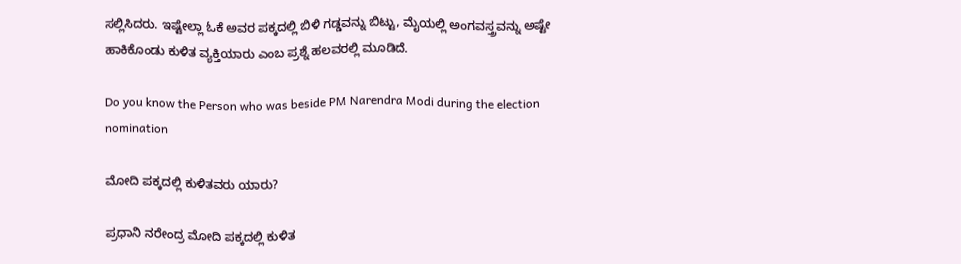ಸಲ್ಲಿಸಿದರು. ಇಷ್ಟೇಲ್ಲಾ ಓಕೆ ಅವರ ಪಕ್ಕದಲ್ಲಿ ಬಿಳಿ ಗಡ್ಡವನ್ನು ಬಿಟ್ಟು, ಮೈಯಲ್ಲಿ ಅಂಗವಸ್ತ್ರವನ್ನು ಅಷ್ಟೇ ಹಾಕಿಕೊಂಡು ಕುಳಿತ ವ್ಯಕ್ತಿಯಾರು ಎಂಬ ಪ್ರಶ್ನೆ ಹಲವರಲ್ಲಿ ಮೂಡಿದೆ.

Do you know the Person who was beside PM Narendra Modi during the election nomination

ಮೋದಿ ಪಕ್ಕದಲ್ಲಿ ಕುಳಿತವರು ಯಾರು?

ಪ್ರಧಾನಿ ನರೇಂದ್ರ ಮೋದಿ ಪಕ್ಕದಲ್ಲಿ ಕುಳಿತ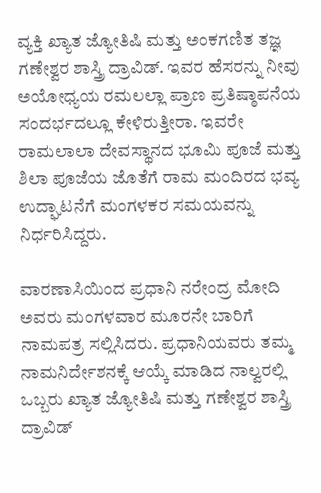ವ್ಯಕ್ತಿ ಖ್ಯಾತ ಜ್ಯೋತಿಷಿ ಮತ್ತು ಅಂಕಗಣಿತ ತಜ್ಞ ಗಣೇಶ್ವರ ಶಾಸ್ತ್ರಿ ದ್ರಾವಿಡ್. ಇವರ ಹೆಸರನ್ನು ನೀವು ಅಯೋಧ್ಯಯ ರಮಲಲ್ಲಾ ಪ್ರಾಣ ಪ್ರತಿಷ್ಠಾಪನೆಯ ಸಂದರ್ಭದಲ್ಲೂ ಕೇಳಿರುತ್ತೀರಾ. ಇವರೇ ರಾಮಲಾಲಾ ದೇವಸ್ಥಾನದ ಭೂಮಿ ಪೂಜೆ ಮತ್ತು ಶಿಲಾ ಪೂಜೆಯ ಜೊತೆಗೆ ರಾಮ ಮಂದಿರದ ಭವ್ಯ ಉದ್ಘಾಟನೆಗೆ ಮಂಗಳಕರ ಸಮಯವನ್ನು ನಿರ್ಧರಿಸಿದ್ದರು.

ವಾರಣಾಸಿಯಿಂದ ಪ್ರಧಾನಿ ನರೇಂದ್ರ ಮೋದಿ ಅವರು ಮಂಗಳವಾರ ಮೂರನೇ ಬಾರಿಗೆ ನಾಮಪತ್ರ ಸಲ್ಲಿಸಿದರು. ಪ್ರಧಾನಿಯವರು ತಮ್ಮ ನಾಮನಿರ್ದೇಶನಕ್ಕೆ ಆಯ್ಕೆ ಮಾಡಿದ ನಾಲ್ವರಲ್ಲಿ ಒಬ್ಬರು ಖ್ಯಾತ ಜ್ಯೋತಿಷಿ ಮತ್ತು ಗಣೇಶ್ವರ ಶಾಸ್ತ್ರಿ ದ್ರಾವಿಡ್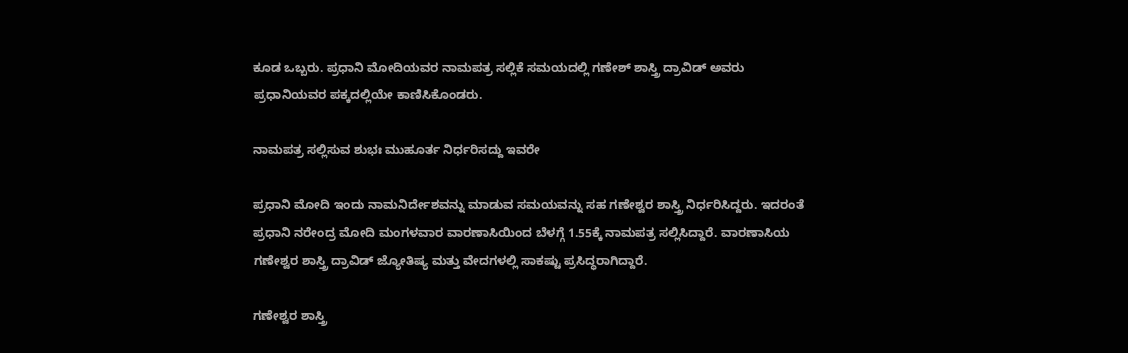ಕೂಡ ಒಬ್ಬರು. ಪ್ರಧಾನಿ ಮೋದಿಯವರ ನಾಮಪತ್ರ ಸಲ್ಲಿಕೆ ಸಮಯದಲ್ಲಿ ಗಣೇಶ್ ಶಾಸ್ತ್ರಿ ದ್ರಾವಿಡ್ ಅವರು ಪ್ರಧಾನಿಯವರ ಪಕ್ಕದಲ್ಲಿಯೇ ಕಾಣಿಸಿಕೊಂಡರು.

ನಾಮಪತ್ರ ಸಲ್ಲಿಸುವ ಶುಭಃ ಮುಹೂರ್ತ ನಿರ್ಧರಿಸದ್ದು ಇವರೇ

ಪ್ರಧಾನಿ ಮೋದಿ ಇಂದು ನಾಮನಿರ್ದೇಶವನ್ನು ಮಾಡುವ ಸಮಯವನ್ನು ಸಹ ಗಣೇಶ್ವರ ಶಾಸ್ತ್ರಿ ನಿರ್ಧರಿಸಿದ್ದರು. ಇದರಂತೆ ಪ್ರಧಾನಿ ನರೇಂದ್ರ ಮೋದಿ ಮಂಗಳವಾರ ವಾರಣಾಸಿಯಿಂದ ಬೆಳಗ್ಗೆ 1.55ಕ್ಕೆ ನಾಮಪತ್ರ ಸಲ್ಲಿಸಿದ್ದಾರೆ. ವಾರಣಾಸಿಯ ಗಣೇಶ್ವರ ಶಾಸ್ತ್ರಿ ದ್ರಾವಿಡ್ ಜ್ಯೋತಿಷ್ಯ ಮತ್ತು ವೇದಗಳಲ್ಲಿ ಸಾಕಷ್ಟು ಪ್ರಸಿದ್ಧರಾಗಿದ್ದಾರೆ.

ಗಣೇಶ್ವರ ಶಾಸ್ತ್ರಿ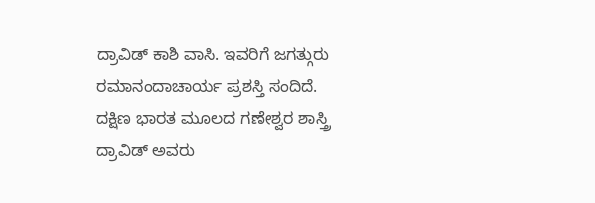ದ್ರಾವಿಡ್ ಕಾಶಿ ವಾಸಿ. ಇವರಿಗೆ ಜಗತ್ಗುರು ರಮಾನಂದಾಚಾರ್ಯ ಪ್ರಶಸ್ತಿ ಸಂದಿದೆ. ದಕ್ಷಿಣ ಭಾರತ ಮೂಲದ ಗಣೇಶ್ವರ ಶಾಸ್ತ್ರಿ ದ್ರಾವಿಡ್ ಅವರು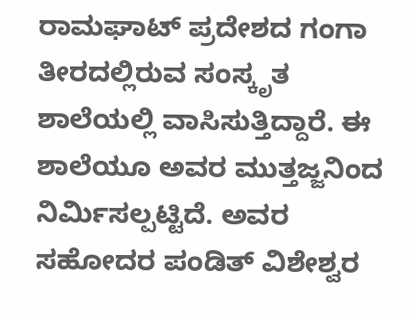ರಾಮಘಾಟ್ ಪ್ರದೇಶದ ಗಂಗಾ ತೀರದಲ್ಲಿರುವ ಸಂಸ್ಕೃತ ಶಾಲೆಯಲ್ಲಿ ವಾಸಿಸುತ್ತಿದ್ದಾರೆ. ಈ ಶಾಲೆಯೂ ಅವರ ಮುತ್ತಜ್ಜನಿಂದ ನಿರ್ಮಿಸಲ್ಪಟ್ಟಿದೆ. ಅವರ ಸಹೋದರ ಪಂಡಿತ್ ವಿಶೇಶ್ವರ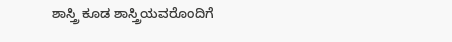ಶಾಸ್ತ್ರಿ ಕೂಡ ಶಾಸ್ತ್ರಿಯವರೊಂದಿಗೆ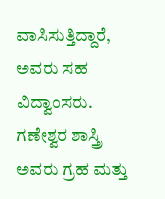ವಾಸಿಸುತ್ತಿದ್ದಾರೆ, ಅವರು ಸಹ ವಿದ್ವಾಂಸರು. ಗಣೇಶ್ವರ ಶಾಸ್ತ್ರಿ ಅವರು ಗ್ರಹ ಮತ್ತು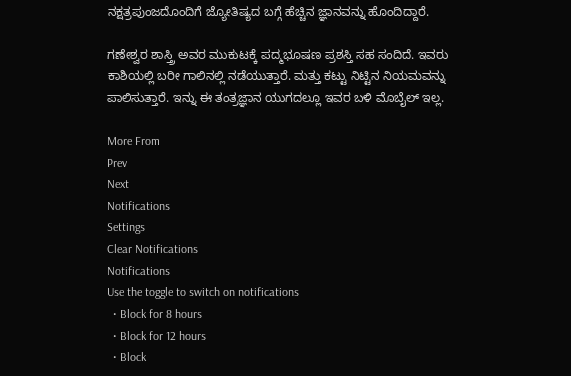ನಕ್ಷತ್ರಪುಂಜದೊಂದಿಗೆ ಜ್ಯೋತಿಷ್ಯದ ಬಗ್ಗೆ ಹೆಚ್ಚಿನ ಜ್ಞಾನವನ್ನು ಹೊಂದಿದ್ದಾರೆ.

ಗಣೇಶ್ವರ ಶಾಸ್ತ್ರಿ ಅವರ ಮುಕುಟಕ್ಕೆ ಪದ್ಮಭೂಷಣ ಪ್ರಶಸ್ತಿ ಸಹ ಸಂದಿದೆ. ಇವರು ಕಾಶಿಯಲ್ಲಿ ಬರೀ ಗಾಲಿನಲ್ಲಿ ನಡೆಯುತ್ತಾರೆ. ಮತ್ತು ಕಟ್ಟು ನಿಟ್ಟಿನ ನಿಯಮವನ್ನು ಪಾಲಿಸುತ್ತಾರೆ. ಇನ್ನು ಈ ತಂತ್ರಜ್ಞಾನ ಯುಗದಲ್ಲೂ ಇವರ ಬಳಿ ಮೊಬೈಲ್ ಇಲ್ಲ.

More From
Prev
Next
Notifications
Settings
Clear Notifications
Notifications
Use the toggle to switch on notifications
  • Block for 8 hours
  • Block for 12 hours
  • Block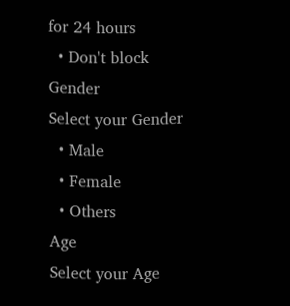for 24 hours
  • Don't block
Gender
Select your Gender
  • Male
  • Female
  • Others
Age
Select your Age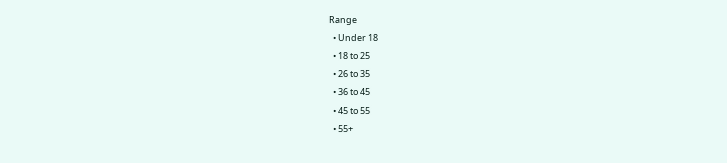Range
  • Under 18
  • 18 to 25
  • 26 to 35
  • 36 to 45
  • 45 to 55
  • 55+